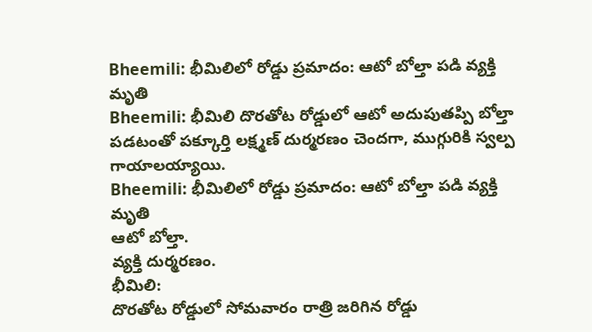Bheemili: భీమిలిలో రోడ్డు ప్రమాదం: ఆటో బోల్తా పడి వ్యక్తి మృతి
Bheemili: భీమిలి దొరతోట రోడ్డులో ఆటో అదుపుతప్పి బోల్తా పడటంతో పక్కూర్తి లక్ష్మణ్ దుర్మరణం చెందగా, ముగ్గురికి స్వల్ప గాయాలయ్యాయి.
Bheemili: భీమిలిలో రోడ్డు ప్రమాదం: ఆటో బోల్తా పడి వ్యక్తి మృతి
ఆటో బోల్తా.
వ్యక్తి దుర్మరణం.
భీమిలి:
దొరతోట రోడ్డులో సోమవారం రాత్రి జరిగిన రోడ్డు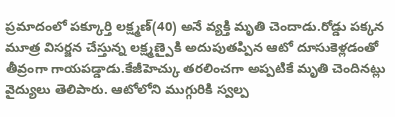ప్రమాదంలో పక్కూర్తి లక్ష్మణ్(40) అనే వ్యక్తి మృతి చెందాడు.రోడ్డు పక్కన మూత్ర విసర్జన చేస్తున్న లక్ష్మణ్పైకి అదుపుతప్పిన ఆటో దూసుకెళ్లడంతో తీవ్రంగా గాయపడ్డాడు.కేజీహెచ్కు తరలించగా అప్పటికే మృతి చెందినట్లు వైద్యులు తెలిపారు. ఆటోలోని ముగ్గురికి స్వల్ప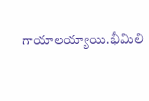గాయాలయ్యాయి.భీమిలి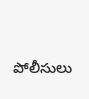పోలీసులు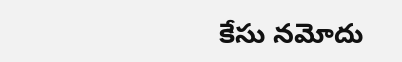కేసు నమోదు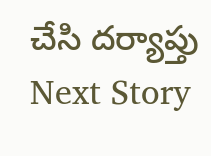చేసి దర్యాప్తు
Next Story